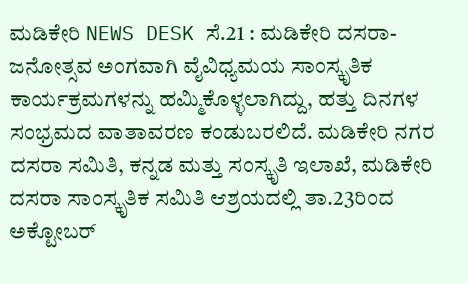ಮಡಿಕೇರಿ NEWS DESK ಸೆ.21 : ಮಡಿಕೇರಿ ದಸರಾ- ಜನೋತ್ಸವ ಅಂಗವಾಗಿ ವೈವಿಧ್ಯಮಯ ಸಾಂಸ್ಕೃತಿಕ ಕಾರ್ಯಕ್ರಮಗಳನ್ನು ಹಮ್ಮಿಕೊಳ್ಳಲಾಗಿದ್ದು, ಹತ್ತು ದಿನಗಳ ಸಂಭ್ರಮದ ವಾತಾವರಣ ಕಂಡುಬರಲಿದೆ. ಮಡಿಕೇರಿ ನಗರ ದಸರಾ ಸಮಿತಿ, ಕನ್ನಡ ಮತ್ತು ಸಂಸ್ಕೃತಿ ಇಲಾಖೆ, ಮಡಿಕೇರಿ ದಸರಾ ಸಾಂಸ್ಕೃತಿಕ ಸಮಿತಿ ಆಶ್ರಯದಲ್ಲಿ ತಾ.23ರಿಂದ ಅಕ್ಟೋಬರ್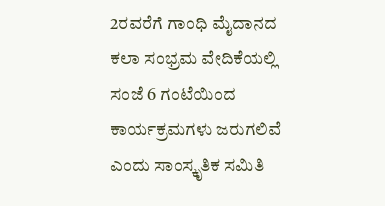2ರವರೆಗೆ ಗಾಂಧಿ ಮೈದಾನದ ಕಲಾ ಸಂಭ್ರಮ ವೇದಿಕೆಯಲ್ಲಿ ಸಂಜೆ 6 ಗಂಟೆಯಿಂದ ಕಾರ್ಯಕ್ರಮಗಳು ಜರುಗಲಿವೆ ಎಂದು ಸಾಂಸ್ಕೃತಿಕ ಸಮಿತಿ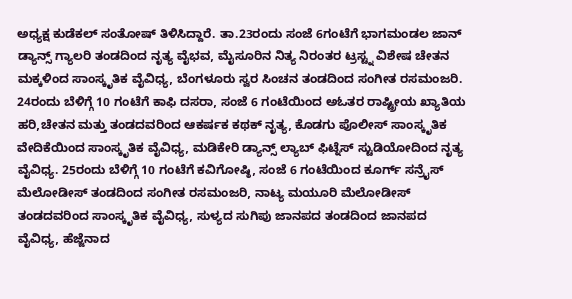ಅಧ್ಯಕ್ಷ ಕುಡೆಕಲ್ ಸಂತೋಷ್ ತಿಳಿಸಿದ್ದಾರೆ. ತಾ.23ರಂದು ಸಂಜೆ 6ಗಂಟೆಗೆ ಭಾಗಮಂಡಲ ಜಾನ್ ಡ್ಯಾನ್ಸ್ ಗ್ಯಾಲರಿ ತಂಡದಿಂದ ನೃತ್ಯ ವೈಭವ, ಮೈಸೂರಿನ ನಿತ್ಯ ನಿರಂತರ ಟ್ರಸ್ಟ್ನ ವಿಶೇಷ ಚೇತನ ಮಕ್ಕಳಿಂದ ಸಾಂಸ್ಕೃತಿಕ ವೈವಿಧ್ಯ, ಬೆಂಗಳೂರು ಸ್ವರ ಸಿಂಚನ ತಂಡದಿಂದ ಸಂಗೀತ ರಸಮಂಜರಿ. 24ರಂದು ಬೆಳಿಗ್ಗೆ 10 ಗಂಟೆಗೆ ಕಾಫಿ ದಸರಾ, ಸಂಜೆ 6 ಗಂಟೆಯಿಂದ ಅಓತರ ರಾಷ್ಟ್ರೀಯ ಖ್ಯಾತಿಯ ಹರಿ,ಚೇತನ ಮತ್ತು ತಂಡದವರಿಂದ ಆಕರ್ಷಕ ಕಥಕ್ ನೃತ್ಯ, ಕೊಡಗು ಪೊಲೀಸ್ ಸಾಂಸ್ಕೃತಿಕ ವೇದಿಕೆಯಿಂದ ಸಾಂಸ್ಕೃತಿಕ ವೈವಿಧ್ಯ, ಮಡಿಕೇರಿ ಡ್ಯಾನ್ಸ್ ಲ್ಯಾಬ್ ಫಿಟ್ನೆಸ್ ಸ್ಟುಡಿಯೋದಿಂದ ನೃತ್ಯ ವೈವಿಧ್ಯ. 25ರಂದು ಬೆಳಿಗ್ಗೆ 10 ಗಂಟೆಗೆ ಕವಿಗೋಷ್ಠಿ, ಸಂಜೆ 6 ಗಂಟೆಯಿಂದ ಕೂರ್ಗ್ ಸನ್ರೈಸ್ ಮೆಲೋಡೀಸ್ ತಂಡದಿಂದ ಸಂಗೀತ ರಸಮಂಜರಿ, ನಾಟ್ಯ ಮಯೂರಿ ಮೆಲೋಡೀಸ್ ತಂಡದವರಿಂದ ಸಾಂಸ್ಕೃತಿಕ ವೈವಿಧ್ಯ, ಸುಳ್ಯದ ಸುಗಿಪು ಜಾನಪದ ತಂಡದಿಂದ ಜಾನಪದ ವೈವಿಧ್ಯ, ಹೆಜ್ಜೆನಾದ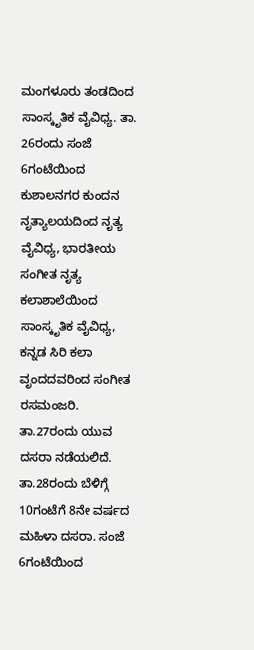ಮಂಗಳೂರು ತಂಡದಿಂದ ಸಾಂಸ್ಕೃತಿಕ ವೈವಿಧ್ಯ. ತಾ. 26ರಂದು ಸಂಜೆ 6ಗಂಟೆಯಿಂದ ಕುಶಾಲನಗರ ಕುಂದನ ನೃತ್ಯಾಲಯದಿಂದ ನೃತ್ಯ ವೈವಿಧ್ಯ, ಭಾರತೀಯ ಸಂಗೀತ ನೃತ್ಯ ಕಲಾಶಾಲೆಯಿಂದ ಸಾಂಸ್ಕೃತಿಕ ವೈವಿಧ್ಯ, ಕನ್ನಡ ಸಿರಿ ಕಲಾ ವೃಂದದವರಿಂದ ಸಂಗೀತ ರಸಮಂಜರಿ. ತಾ.27ರಂದು ಯುವ ದಸರಾ ನಡೆಯಲಿದೆ. ತಾ.28ರಂದು ಬೆಳಿಗ್ಗೆ 10ಗಂಟೆಗೆ 8ನೇ ವರ್ಷದ ಮಹಿಳಾ ದಸರಾ. ಸಂಜೆ 6ಗಂಟೆಯಿಂದ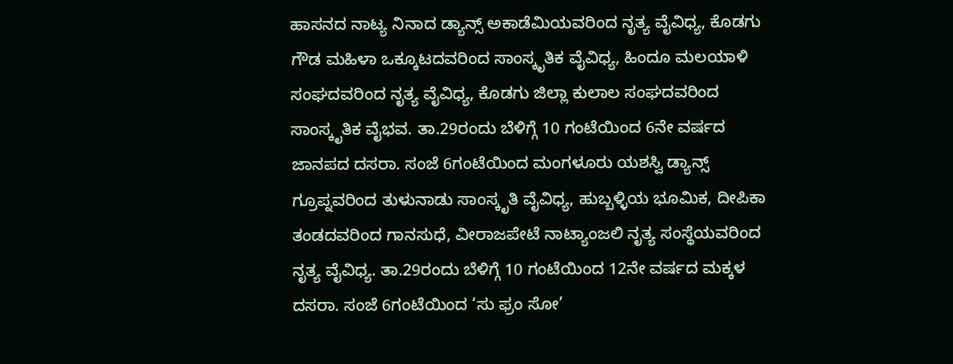ಹಾಸನದ ನಾಟ್ಯ ನಿನಾದ ಡ್ಯಾನ್ಸ್ ಅಕಾಡೆಮಿಯವರಿಂದ ನೃತ್ಯ ವೈವಿಧ್ಯ, ಕೊಡಗು ಗೌಡ ಮಹಿಳಾ ಒಕ್ಕೂಟದವರಿಂದ ಸಾಂಸ್ಕೃತಿಕ ವೈವಿಧ್ಯ, ಹಿಂದೂ ಮಲಯಾಳಿ ಸಂಘದವರಿಂದ ನೃತ್ಯ ವೈವಿಧ್ಯ, ಕೊಡಗು ಜಿಲ್ಲಾ ಕುಲಾಲ ಸಂಘದವರಿಂದ ಸಾಂಸ್ಕೃತಿಕ ವೈಭವ. ತಾ.29ರಂದು ಬೆಳಿಗ್ಗೆ 10 ಗಂಟೆಯಿಂದ 6ನೇ ವರ್ಷದ ಜಾನಪದ ದಸರಾ. ಸಂಜೆ 6ಗಂಟೆಯಿಂದ ಮಂಗಳೂರು ಯಶಸ್ವಿ ಡ್ಯಾನ್ಸ್ ಗ್ರೂಪ್ನವರಿಂದ ತುಳುನಾಡು ಸಾಂಸ್ಕೃತಿ ವೈವಿಧ್ಯ, ಹುಬ್ಬಳ್ಳಿಯ ಭೂಮಿಕ, ದೀಪಿಕಾ ತಂಡದವರಿಂದ ಗಾನಸುಧೆ, ವೀರಾಜಪೇಟೆ ನಾಟ್ಯಾಂಜಲಿ ನೃತ್ಯ ಸಂಸ್ಥೆಯವರಿಂದ ನೃತ್ಯ ವೈವಿಧ್ಯ. ತಾ.29ರಂದು ಬೆಳಿಗ್ಗೆ 10 ಗಂಟೆಯಿಂದ 12ನೇ ವರ್ಷದ ಮಕ್ಕಳ ದಸರಾ. ಸಂಜೆ 6ಗಂಟೆಯಿಂದ ‘ಸು ಫ್ರಂ ಸೋ’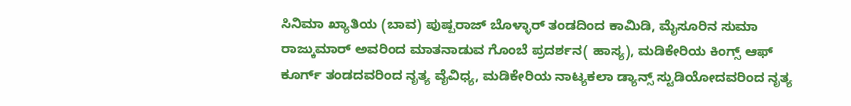ಸಿನಿಮಾ ಖ್ಯಾತಿಯ (ಬಾವ) ಪುಷ್ಪರಾಜ್ ಬೊಳ್ಳಾರ್ ತಂಡದಿಂದ ಕಾಮಿಡಿ, ಮೈಸೂರಿನ ಸುಮಾ ರಾಜ್ಕುಮಾರ್ ಅವರಿಂದ ಮಾತನಾಡುವ ಗೊಂಬೆ ಪ್ರದರ್ಶನ( ಹಾಸ್ಯ), ಮಡಿಕೇರಿಯ ಕಿಂಗ್ಸ್ ಆಫ್ ಕೂರ್ಗ್ ತಂಡದವರಿಂದ ನೃತ್ಯ ವೈವಿಧ್ಯ, ಮಡಿಕೇರಿಯ ನಾಟ್ಯಕಲಾ ಡ್ಯಾನ್ಸ್ ಸ್ಟುಡಿಯೋದವರಿಂದ ನೃತ್ಯ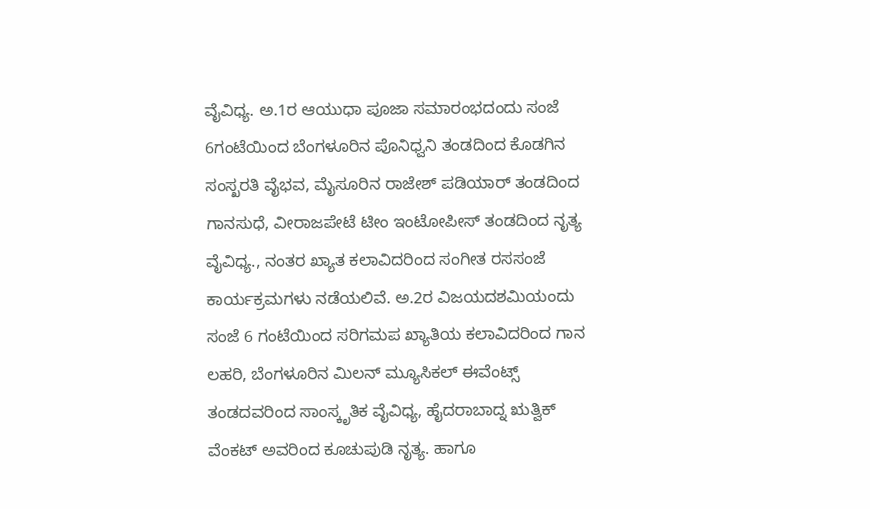ವೈವಿಧ್ಯ. ಅ.1ರ ಆಯುಧಾ ಪೂಜಾ ಸಮಾರಂಭದಂದು ಸಂಜೆ 6ಗಂಟೆಯಿಂದ ಬೆಂಗಳೂರಿನ ಪೊನಿಧ್ವನಿ ತಂಡದಿಂದ ಕೊಡಗಿನ ಸಂಸ್ಖರತಿ ವೈಭವ, ಮೈಸೂರಿನ ರಾಜೇಶ್ ಪಡಿಯಾರ್ ತಂಡದಿಂದ ಗಾನಸುಧೆ, ವೀರಾಜಪೇಟೆ ಟೀಂ ಇಂಟೋಪೀಸ್ ತಂಡದಿಂದ ನೃತ್ಯ ವೈವಿಧ್ಯ., ನಂತರ ಖ್ಯಾತ ಕಲಾವಿದರಿಂದ ಸಂಗೀತ ರಸಸಂಜೆ ಕಾರ್ಯಕ್ರಮಗಳು ನಡೆಯಲಿವೆ. ಅ.2ರ ವಿಜಯದಶಮಿಯಂದು ಸಂಜೆ 6 ಗಂಟೆಯಿಂದ ಸರಿಗಮಪ ಖ್ಯಾತಿಯ ಕಲಾವಿದರಿಂದ ಗಾನ ಲಹರಿ, ಬೆಂಗಳೂರಿನ ಮಿಲನ್ ಮ್ಯೂಸಿಕಲ್ ಈವೆಂಟ್ಸ್ ತಂಡದವರಿಂದ ಸಾಂಸ್ಕೃತಿಕ ವೈವಿಧ್ಯ, ಹೈದರಾಬಾದ್ನ ಋತ್ವಿಕ್ ವೆಂಕಟ್ ಅವರಿಂದ ಕೂಚುಪುಡಿ ನೃತ್ಯ. ಹಾಗೂ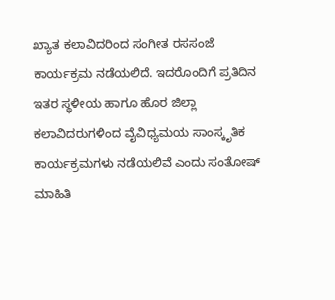ಖ್ಯಾತ ಕಲಾವಿದರಿಂದ ಸಂಗೀತ ರಸಸಂಜೆ ಕಾರ್ಯಕ್ರಮ ನಡೆಯಲಿದೆ. ಇದರೊಂದಿಗೆ ಪ್ರತಿದಿನ ಇತರ ಸ್ಥಳೀಯ ಹಾಗೂ ಹೊರ ಜಿಲ್ಲಾ ಕಲಾವಿದರುಗಳಿಂದ ವೈವಿಧ್ಯಮಯ ಸಾಂಸ್ಕೃತಿಕ ಕಾರ್ಯಕ್ರಮಗಳು ನಡೆಯಲಿವೆ ಎಂದು ಸಂತೋಷ್ ಮಾಹಿತಿ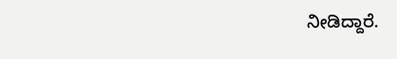ನೀಡಿದ್ದಾರೆ.